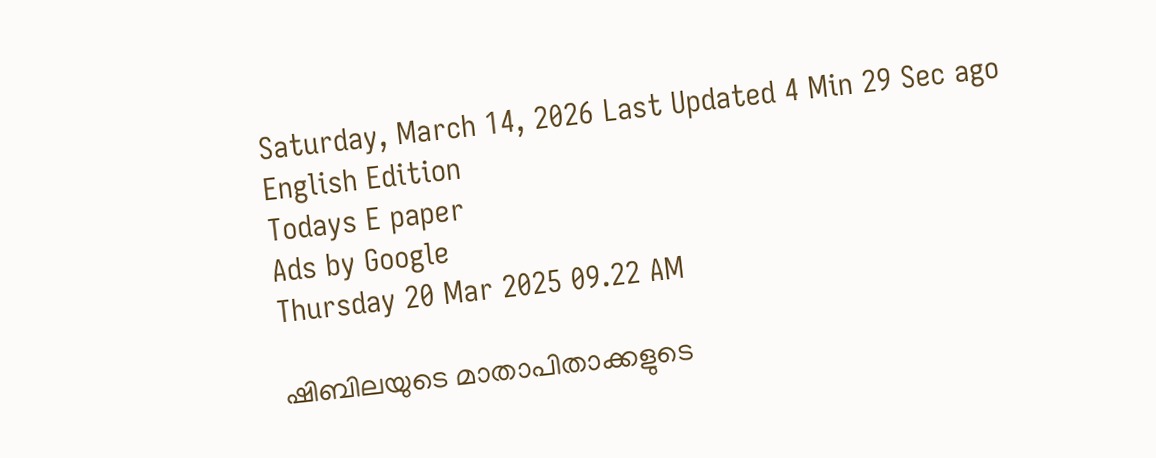Saturday, March 14, 2026 Last Updated 4 Min 29 Sec ago English Edition
Todays E paper
Ads by Google
Thursday 20 Mar 2025 09.22 AM

ഷിബിലയുടെ മാതാപിതാക്കളുടെ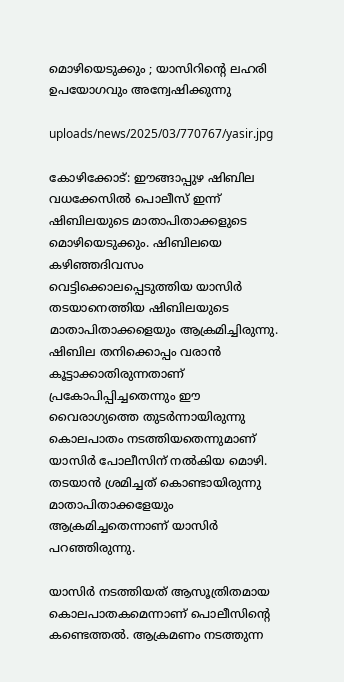മൊഴിയെടുക്കും ; യാസിറിന്റെ ലഹരി ഉപയോഗവും അന്വേഷിക്കുന്നു

uploads/news/2025/03/770767/yasir.jpg

കോഴിക്കോട്: ഈങ്ങാപ്പുഴ ഷിബില വധക്കേസില്‍ പൊലീസ് ഇന്ന് ഷിബിലയുടെ മാതാപിതാക്കളുടെ മൊഴിയെടുക്കും. ഷിബിലയെ കഴിഞ്ഞദിവസം വെട്ടിക്കൊലപ്പെടുത്തിയ യാസിര്‍ തടയാനെത്തിയ ഷിബിലയുടെ മാതാപിതാക്കളെയും ആക്രമിച്ചിരുന്നു. ഷിബില തനിക്കൊപ്പം വരാന്‍ കൂട്ടാക്കാതിരുന്നതാണ് പ്രകോപിപ്പിച്ചതെന്നും ഈ വൈരാഗ്യത്തെ തുടര്‍ന്നായിരുന്നു കൊലപാതം നടത്തിയതെന്നുമാണ് യാസിര്‍ പോലീസിന് നല്‍കിയ മൊഴി. തടയാന്‍ ശ്രമിച്ചത് കൊണ്ടായിരുന്നു മാതാപിതാക്കളേയും ആക്രമിച്ചതെന്നാണ് യാസിര്‍ പറഞ്ഞിരുന്നു.

യാസിര്‍ നടത്തിയത് ആസൂത്രിതമായ കൊലപാതകമെന്നാണ് പൊലീസിന്റെ കണ്ടെത്തല്‍. ആക്രമണം നടത്തുന്ന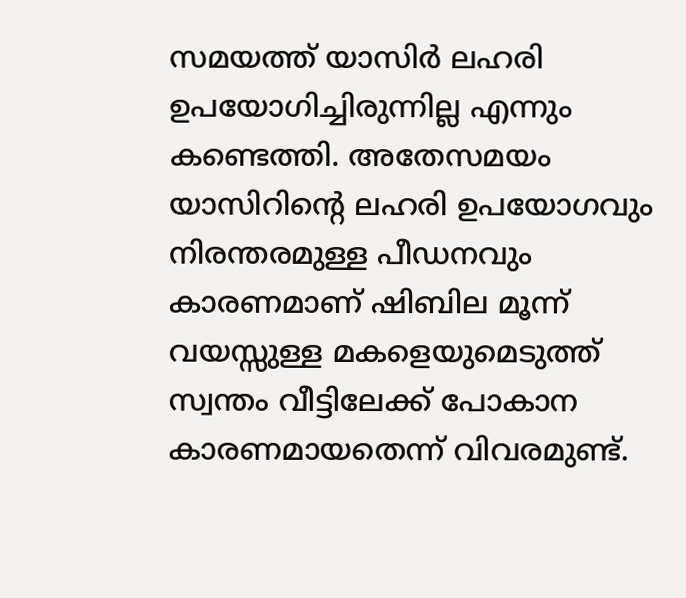സമയത്ത് യാസിര്‍ ലഹരി ഉപയോഗിച്ചിരുന്നില്ല എന്നും കണ്ടെത്തി. അതേസമയം യാസിറിന്റെ ലഹരി ഉപയോഗവും നിരന്തരമുള്ള പീഡനവും കാരണമാണ് ഷിബില മൂന്ന് വയസ്സുള്ള മകളെയുമെടുത്ത് സ്വന്തം വീട്ടിലേക്ക് പോകാന കാരണമായതെന്ന് വിവരമുണ്ട്.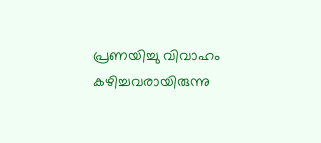പ്രണയിച്ചു വിവാഹം കഴിച്ചവരായിരുന്നു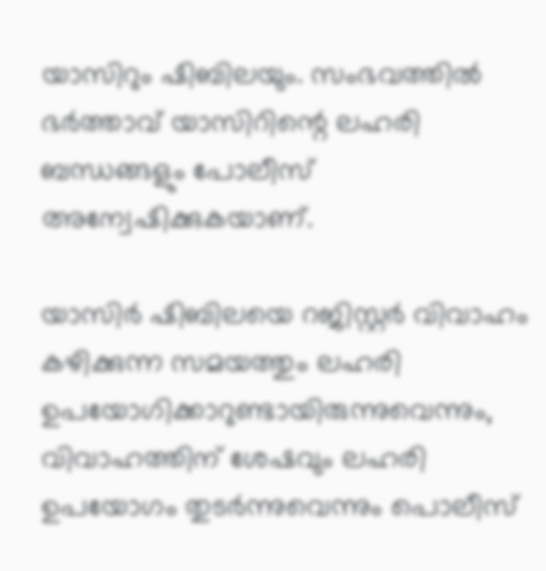യാസിറും ഷിബിലയും. സംഭവത്തില്‍ ഭര്‍ത്താവ് യാസിറിന്റെ ലഹരി ബന്ധങ്ങളും പോലീസ് അന്വേഷിക്കുകയാണ്.

യാസിര്‍ ഷിബിലയെ റജിസ്റ്റര്‍ വിവാഹം കഴിക്കുന്ന സമയത്തും ലഹരി ഉപയോഗിക്കാറുണ്ടായിരുന്നുവെന്നും, വിവാഹത്തിന് ശേഷവും ലഹരി ഉപയോഗം തുടര്‍ന്നുവെന്നും പൊലീസ്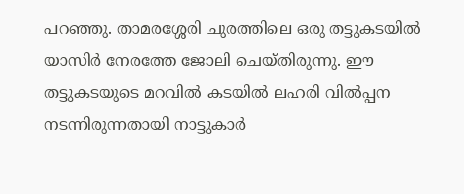പറഞ്ഞു. താമരശ്ശേരി ചുരത്തിലെ ഒരു തട്ടുകടയില്‍ യാസിര്‍ നേരത്തേ ജോലി ചെയ്തിരുന്നു. ഈ തട്ടുകടയുടെ മറവില്‍ കടയില്‍ ലഹരി വില്‍പ്പന നടന്നിരുന്നതായി നാട്ടുകാര്‍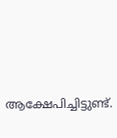ആക്ഷേപിച്ചിട്ടുണ്ട്.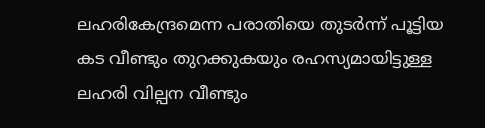ലഹരികേന്ദ്രമെന്ന പരാതിയെ തുടര്‍ന്ന് പൂട്ടിയ കട വീണ്ടും തുറക്കുകയും രഹസ്യമായിട്ടുള്ള ലഹരി വില്പന വീണ്ടും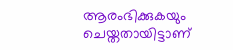ആരംഭിക്കുകയും ചെയ്തതായിട്ടാണ്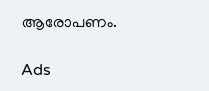ആരോപണം.

Ads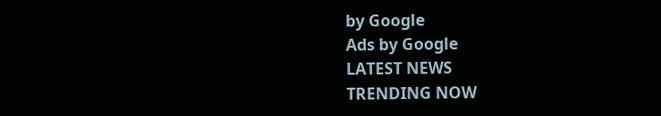by Google
Ads by Google
LATEST NEWS
TRENDING NOW